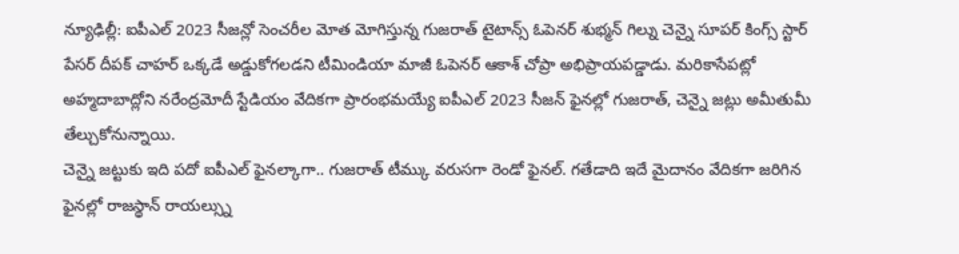న్యూఢిల్లీ: ఐపీఎల్ 2023 సీజన్లో సెంచరీల మోత మోగిస్తున్న గుజరాత్ టైటాన్స్ ఓపెనర్ శుభ్మన్ గిల్ను చెన్నై సూపర్ కింగ్స్ స్టార్ పేసర్ దీపక్ చాహర్ ఒక్కడే అడ్డుకోగలడని టీమిండియా మాజీ ఓపెనర్ ఆకాశ్ చోప్రా అభిప్రాయపడ్డాడు. మరికాసేపట్లో అహ్మదాబాద్లోని నరేంద్రమోదీ స్టేడియం వేదికగా ప్రారంభమయ్యే ఐపీఎల్ 2023 సీజన్ ఫైనల్లో గుజరాత్, చెన్నై జట్లు అమీతుమీ తేల్చుకోనున్నాయి.
చెన్నై జట్టుకు ఇది పదో ఐపీఎల్ ఫైనల్కాగా.. గుజరాత్ టీమ్కు వరుసగా రెండో ఫైనల్. గతేడాది ఇదే మైదానం వేదికగా జరిగిన ఫైనల్లో రాజస్థాన్ రాయల్స్ను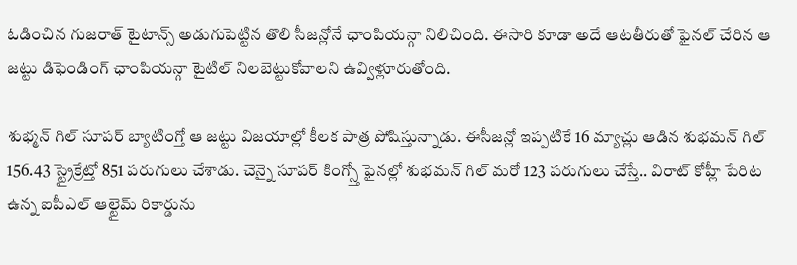ఓడించిన గుజరాత్ టైటాన్స్ అడుగుపెట్టిన తొలి సీజన్లోనే ఛాంపియన్గా నిలిచింది. ఈసారి కూడా అదే ఆటతీరుతో ఫైనల్ చేరిన ఆ జట్టు డిఫెండింగ్ ఛాంపియన్గా టైటిల్ నిలబెట్టుకోవాలని ఉవ్విళ్లూరుతోంది.

శుభ్మన్ గిల్ సూపర్ బ్యాటింగ్తో ఆ జట్టు విజయాల్లో కీలక పాత్ర పోషిస్తున్నాడు. ఈసీజన్లో ఇప్పటికే 16 మ్యాచ్లు ఆడిన శుభమన్ గిల్ 156.43 స్ట్రైక్రేట్తో 851 పరుగులు చేశాడు. చెన్నై సూపర్ కింగ్స్తో ఫైనల్లో శుభమన్ గిల్ మరో 123 పరుగులు చేస్తే.. విరాట్ కోహ్లీ పేరిట ఉన్న ఐపీఎల్ ఆల్టైమ్ రికార్డును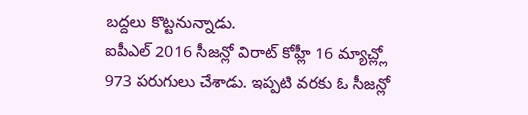బద్దలు కొట్టనున్నాడు.
ఐపీఎల్ 2016 సీజన్లో విరాట్ కోహ్లీ 16 మ్యాచ్ల్లో 973 పరుగులు చేశాడు. ఇప్పటి వరకు ఓ సీజన్లో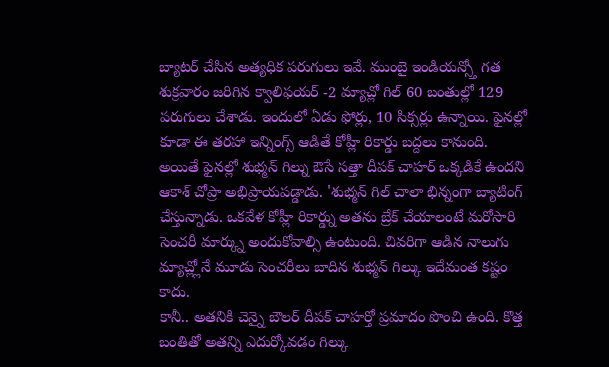బ్యాటర్ చేసిన అత్యధిక పరుగులు ఇవే. ముంబై ఇండియన్స్తో గత శుక్రవారం జరిగిన క్వాలిఫయర్ -2 మ్యాచ్లో గిల్ 60 బంతుల్లో 129 పరుగులు చేశాడు. ఇందులో ఏడు ఫోర్లు, 10 సిక్సర్లు ఉన్నాయి. ఫైనల్లో కూడా ఈ తరహా ఇన్నింగ్స్ ఆడితే కోహ్లీ రికార్డు బద్దలు కానుంది.
అయితే ఫైనల్లో శుభ్మన్ గిల్ను ఔసే సత్తా దీపక్ చాహర్ ఒక్కడికే ఉందని ఆకాశ్ చోప్రా అభిప్రాయపడ్డాడు. 'శుభ్మన్ గిల్ చాలా భిన్నంగా బ్యాటింగ్ చేస్తున్నాడు. ఒకవేళ కోహ్లీ రికార్డ్ను అతను బ్రేక్ చేయాలంటే మరోసారి సెంచరీ మార్క్ను అందుకోవాల్సి ఉంటుంది. చివరిగా ఆడిన నాలుగు మ్యాచ్ల్లోనే మూడు సెంచరీలు బాదిన శుభ్మన్ గిల్కు ఇదేమంత కష్టం కాదు.
కానీ.. అతనికి చెన్నై బౌలర్ దీపక్ చాహర్తో ప్రమాదం పొంచి ఉంది. కొత్త బంతితో అతన్ని ఎదుర్కోవడం గిల్కు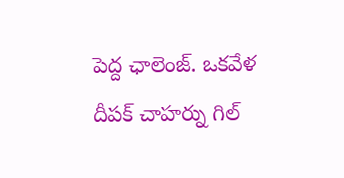పెద్ద ఛాలెంజ్. ఒకవేళ దీపక్ చాహర్ను గిల్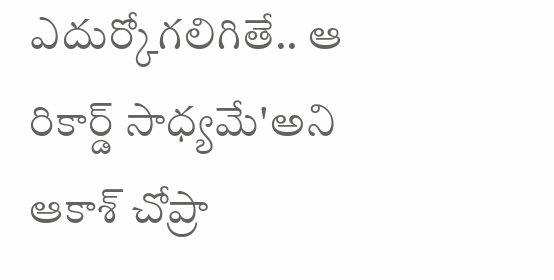ఎదుర్కోగలిగితే.. ఆ రికార్డ్ సాధ్యమే'అని ఆకాశ్ చోప్రా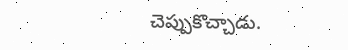చెప్పుకొచ్చాడు.